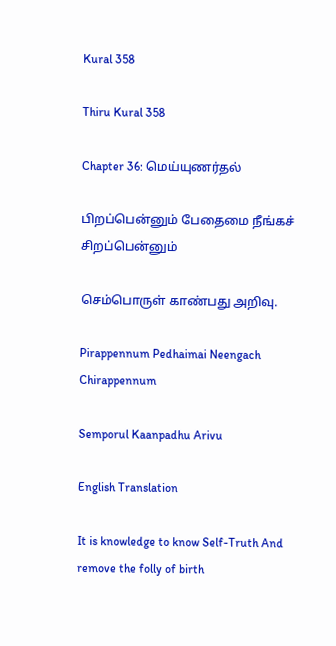Kural 358

Thiru Kural 358

Chapter 36: மெய்யுணர்தல்

பிறப்பென்னும் பேதைமை நீங்கச் சிறப்பென்னும்

செம்பொருள் காண்பது அறிவு.

Pirappennum Pedhaimai Neengach Chirappennum

Semporul Kaanpadhu Arivu

English Translation

It is knowledge to know Self-Truth And remove the folly of birth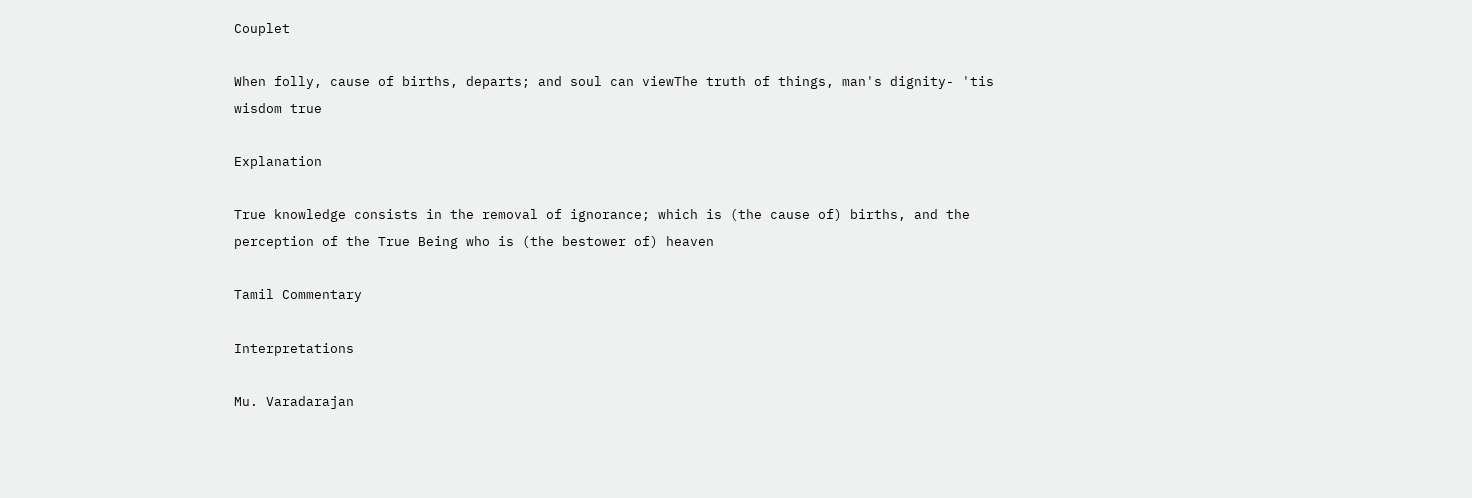Couplet

When folly, cause of births, departs; and soul can viewThe truth of things, man's dignity- 'tis wisdom true

Explanation

True knowledge consists in the removal of ignorance; which is (the cause of) births, and the perception of the True Being who is (the bestower of) heaven

Tamil Commentary

Interpretations

Mu. Varadarajan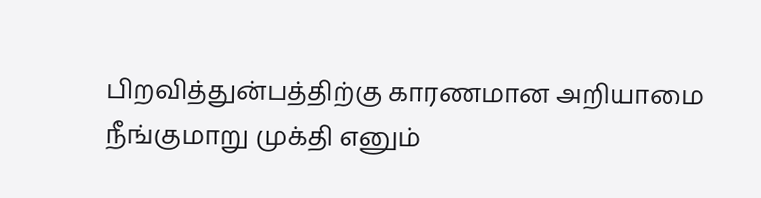பிறவித்துன்பத்திற்கு காரணமான அறியாமை நீங்குமாறு முக்தி எனும்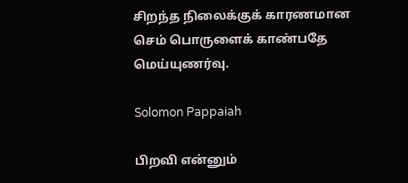சிறந்த நிலைக்குக் காரணமான செம் பொருளைக் காண்பதே மெய்யுணர்வு.

Solomon Pappaiah

பிறவி என்னும்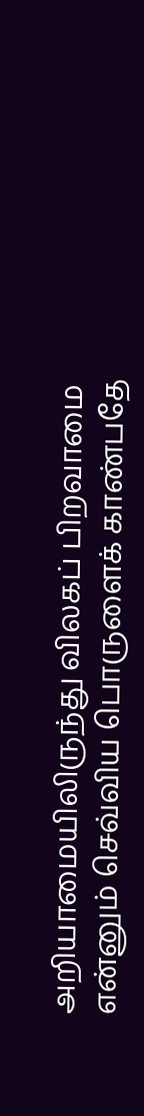அறியாமையிலிருந்து விலகப் பிறவாமை என்னும் செவ்விய பொருளைக் காண்பதே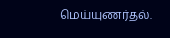மெய்யுணர்தல்.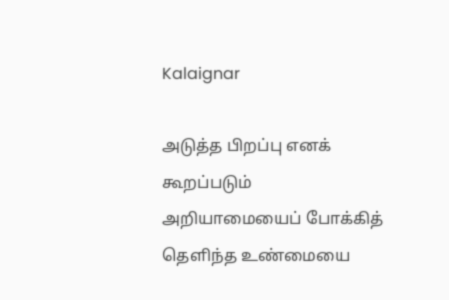Kalaignar

அடுத்த பிறப்பு எனக் கூறப்படும் அறியாமையைப் போக்கித் தெளிந்த உண்மையை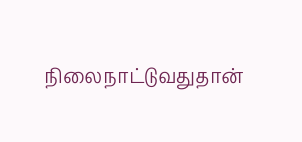நிலைநாட்டுவதுதான்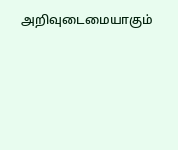அறிவுடைமையாகும்